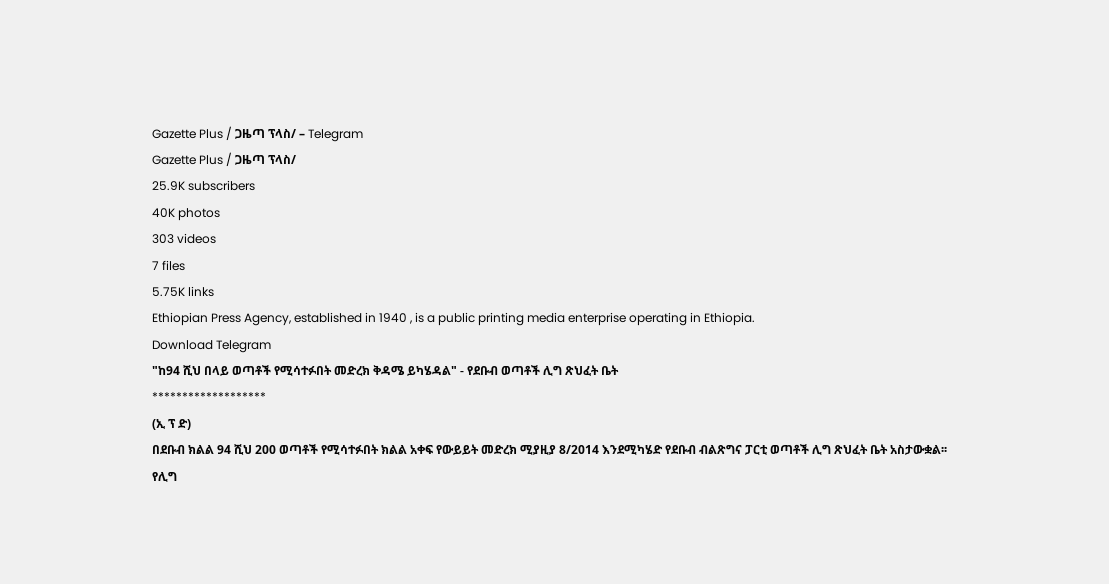Gazette Plus / ጋዜጣ ፕላስ/ – Telegram
Gazette Plus / ጋዜጣ ፕላስ/
25.9K subscribers
40K photos
303 videos
7 files
5.75K links
Ethiopian Press Agency, established in 1940 , is a public printing media enterprise operating in Ethiopia.
Download Telegram
"ከ94 ሺህ በላይ ወጣቶች የሚሳተፉበት መድረክ ቅዳሜ ይካሄዳል" - የደቡብ ወጣቶች ሊግ ጽህፈት ቤት
*******************
(ኢ ፕ ድ)
በደቡብ ክልል 94 ሺህ 200 ወጣቶች የሚሳተፉበት ክልል አቀፍ የውይይት መድረክ ሚያዚያ 8/2014 እንደሚካሄድ የደቡብ ብልጽግና ፓርቲ ወጣቶች ሊግ ጽህፈት ቤት አስታውቋል፡፡
የሊግ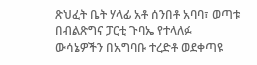ጽህፈት ቤት ሃላፊ አቶ ሰንበቶ አባባ፣ ወጣቱ በብልጽግና ፓርቲ ጉባኤ የተላለፉ ውሳኔዎችን በአግባቡ ተረድቶ ወደቀጣዩ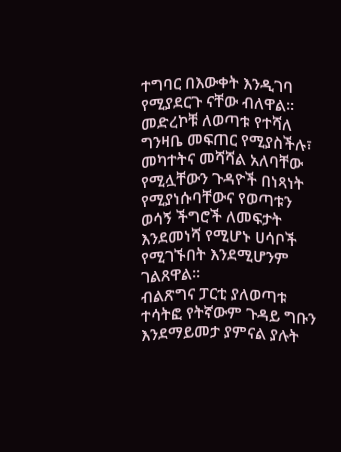ተግባር በእውቀት እንዲገባ የሚያደርጉ ናቸው ብለዋል፡፡
መድረኮቹ ለወጣቱ የተሻለ ግንዛቤ መፍጠር የሚያስችሉ፣ መካተትና መሻሻል አለባቸው የሚሏቸውን ጉዳዮች በነጻነት የሚያነሱባቸውና የወጣቱን ወሳኝ ችግሮች ለመፍታት እንደመነሻ የሚሆኑ ሀሳቦች የሚገኙበት እንደሚሆንም ገልጸዋል፡፡
ብልጽግና ፓርቲ ያለወጣቱ ተሳትፎ የትኛውም ጉዳይ ግቡን እንደማይመታ ያምናል ያሉት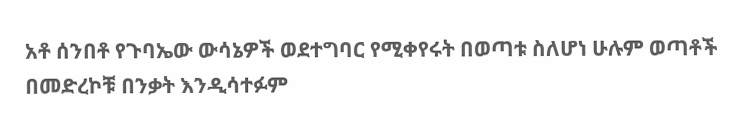አቶ ሰንበቶ የጉባኤው ውሳኔዎች ወደተግባር የሚቀየሩት በወጣቱ ስለሆነ ሁሉም ወጣቶች በመድረኮቹ በንቃት እንዲሳተፉም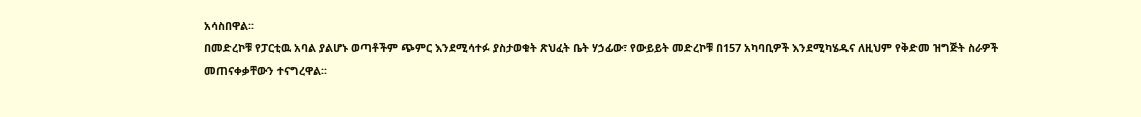አሳስበዋል፡፡
በመድረኮቹ የፓርቲዉ አባል ያልሆኑ ወጣቶችም ጭምር እንደሚሳተፉ ያስታወቁት ጽህፈት ቤት ሃኃፊው፣ የውይይት መድረኮቹ በ157 አካባቢዎች እንደሚካሄዱና ለዚህም የቅድመ ዝግጅት ስራዎች መጠናቀቃቸውን ተናግረዋል፡፡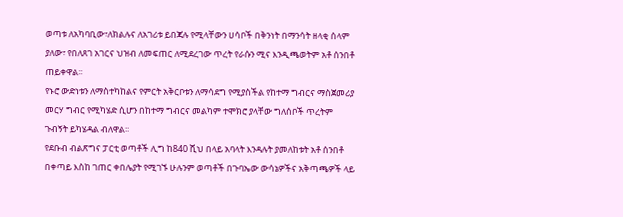ወጣቱ ለአካባቢው፣ለክልሉና ለአገሪቱ ይበጃሉ የሚላቸውን ሀሳቦች በቅንነት በማንሳት ዘላቂ ሰላም ያለው፣ የበለጸገ አገርና ህዝብ ለመፍጠር ለሚደረገው ጥረት የራሱን ሚና እንዲጫወትም አቶ ሰንበቶ ጠይቀዋል፡፡
የኑሮ ውድነቱን ለማስተካከልና የምርት አቅርቦቱን ለማሳደግ የሚያስችል የከተማ ግብርና ማስጀመሪያ መርሃ ግብር የሚካሄድ ሲሆን በከተማ ግብርና መልካም ተሞክሮ ያላቸው ግለሰቦች ጥረትም ጉብኝት ይካሄዳል ብለዋል፡፡
የደቡብ ብልጽግና ፓርቲ ወጣቶች ሊግ ከ840 ሺህ በላይ አባላት እንዳሉት ያመለከቱት አቶ ሰንበቶ በቀጣይ እስከ ገጠር ቀበሌያት የሚገኙ ሁሉንም ወጣቶች በጉባኤው ውሳኔዎችና አቅጣጫዎች ላይ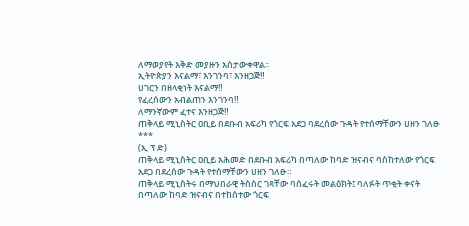ለማወያየት እቅድ መያዙን አስታውቀዋል፡፡
ኢትዮጵያን እናልማ፣ እንገንባ፣ እንዘጋጅ‼
ሀገርን በዘላቂነት እናልማ‼
የፈረሰውን አብልጠን እንገንባ‼
ለማንኛውም ፈተና እንዘጋጅ‼
ጠቅላይ ሚኒስትር ዐቢይ በደቡብ አፍሪካ የጎርፍ አደጋ ባደረሰው ጉዳት የተሰማቸውን ሀዘን ገለፁ
***
(ኢ ፕ ድ)
ጠቅላይ ሚኒስትር ዐቢይ አሕመድ በደቡብ አፍሪካ በጣለው ከባድ ዝናብና ባስከተለው የጎርፍ አደጋ በደረሰው ጉዳት የተሰማቸውን ሀዘን ገለፁ።
ጠቅላይ ሚኒስትሩ በማህበራዊ ትስስር ገጻቸው ባሰፈሩት መልዕክት፤ ባለፉት ጥቂት ቀናት በጣለው ከባድ ዝናብና በተከሰተው ጎርፍ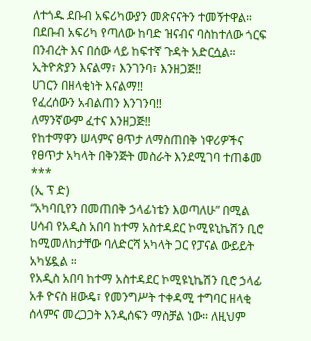ለተጎዱ ደቡብ አፍሪካውያን መጽናናትን ተመኝተዋል።
በደቡብ አፍሪካ የጣለው ከባድ ዝናብና ባስከተለው ጎርፍ በንብረት እና በሰው ላይ ከፍተኛ ጉዳት አድርሷል።
ኢትዮጵያን እናልማ፣ እንገንባ፣ እንዘጋጅ‼
ሀገርን በዘላቂነት እናልማ‼
የፈረሰውን አብልጠን እንገንባ‼
ለማንኛውም ፈተና እንዘጋጅ‼
የከተማዋን ሠላምና ፀጥታ ለማስጠበቅ ነዋሪዎችና የፀጥታ አካላት በቅንጅት መስራት እንደሚገባ ተጠቆመ
***
(ኢ ፕ ድ)
“አካባቢየን በመጠበቅ ኃላፊነቴን እወጣለሁ” በሚል ሀሳብ የአዲስ አበባ ከተማ አስተዳደር ኮሚዩኒኬሽን ቢሮ ከሚመለከታቸው ባለድርሻ አካላት ጋር የፓናል ውይይት አካሄዷል ።
የአዲስ አበባ ከተማ አስተዳደር ኮሚዩኒኬሽን ቢሮ ኃላፊ አቶ ዮናስ ዘውዴ፣ የመንግሥት ተቀዳሚ ተግባር ዘላቂ ሰላምና መረጋጋት እንዲሰፍን ማስቻል ነው። ለዚህም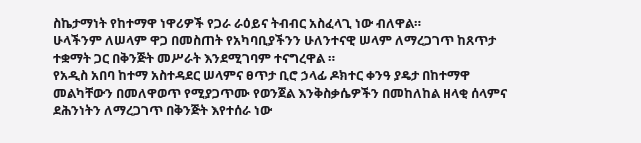ስኬታማነት የከተማዋ ነዋሪዎች የጋራ ራዕይና ትብብር አስፈላጊ ነው ብለዋል።
ሁላችንም ለሠላም ዋጋ በመስጠት የአካባቢያችንን ሁለንተናዊ ሠላም ለማረጋገጥ ከጸጥታ ተቋማት ጋር በቅንጅት መሥራት እንደሚገባም ተናግረዋል ።
የአዲስ አበባ ከተማ አስተዳደር ሠላምና ፀጥታ ቢሮ ኃላፊ ዶክተር ቀንዓ ያዴታ በከተማዋ መልካቸውን በመለዋወጥ የሚያጋጥሙ የወንጀል እንቅስቃሴዎችን በመከለከል ዘላቂ ሰላምና ደሕንነትን ለማረጋገጥ በቅንጅት እየተሰራ ነው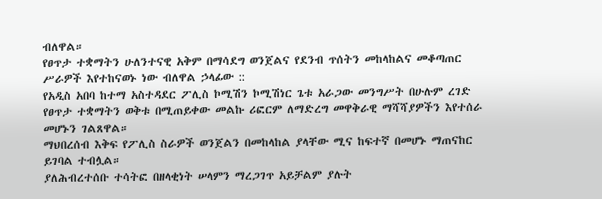ብለዋል።
የፀጥታ ተቋማትን ሁለንተናዊ አቅም በማሳደግ ወንጀልና የደንብ ጥሰትን መከላከልና መቆጣጠር ሥራዎች እየተከናወኑ ነው ብለዋል ኃላፊው ::
የአዲስ አበባ ከተማ አስተዳደር ፖሊስ ኮሚሽን ኮሚሽነር ጌቱ አራጋው መንግሥት በሁሉም ረገድ የፀጥታ ተቋማትን ወቅቱ በሚጠይቀው መልኩ ሪፎርም ለማድረግ መዋቅራዊ ማሻሻያዎችን እየተሰራ መሆኑን ገልጸዋል።
ማህበረሰብ እቅፍ የፖሊስ ስራዎች ወንጀልን በመከላከል ያላቸው ሚና ከፍተኛ በመሆኑ ማጠናከር ይገባል ተብሏል።
ያለሕብረተሰቡ ተሳትፎ በዘላቂነት ሠላምን ማረጋገጥ አይቻልም ያሉት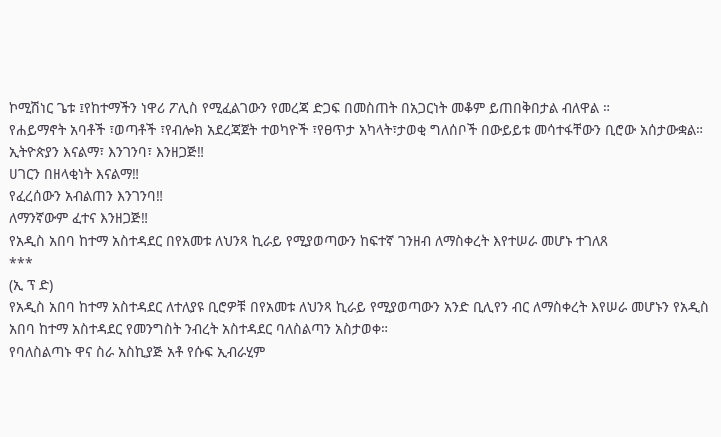ኮሚሽነር ጌቱ ፤የከተማችን ነዋሪ ፖሊስ የሚፈልገውን የመረጃ ድጋፍ በመስጠት በአጋርነት መቆም ይጠበቅበታል ብለዋል ።
የሐይማኖት አባቶች ፣ወጣቶች ፣የብሎክ አደረጃጀት ተወካዮች ፣የፀጥታ አካላት፣ታወቂ ግለሰቦች በውይይቱ መሳተፋቸውን ቢሮው አሰታውቋል።
ኢትዮጵያን እናልማ፣ እንገንባ፣ እንዘጋጅ‼
ሀገርን በዘላቂነት እናልማ‼
የፈረሰውን አብልጠን እንገንባ‼
ለማንኛውም ፈተና እንዘጋጅ‼
የአዲስ አበባ ከተማ አስተዳደር በየአመቱ ለህንጻ ኪራይ የሚያወጣውን ከፍተኛ ገንዘብ ለማስቀረት እየተሠራ መሆኑ ተገለጸ
***
(ኢ ፕ ድ)
የአዲስ አበባ ከተማ አስተዳደር ለተለያዩ ቢሮዎቹ በየአመቱ ለህንጻ ኪራይ የሚያወጣውን አንድ ቢሊየን ብር ለማስቀረት እየሠራ መሆኑን የአዲስ አበባ ከተማ አስተዳደር የመንግስት ንብረት አስተዳደር ባለስልጣን አስታወቀ።
የባለስልጣኑ ዋና ስራ አስኪያጅ አቶ የሱፍ ኢብራሂም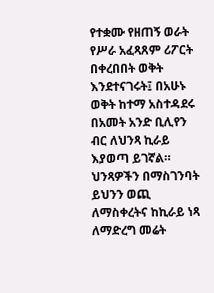የተቋሙ የዘጠኝ ወራት የሥራ አፈጻጸም ሪፖርት በቀረበበት ወቅት እንደተናገሩት፤ በአሁኑ ወቅት ከተማ አስተዳደሩ በአመት አንድ ቢሊየን ብር ለህንጻ ኪራይ እያወጣ ይገኛል።
ህንጻዎችን በማስገንባት ይህንን ወጪ ለማስቀረትና ከኪራይ ነጻ ለማድረግ መሬት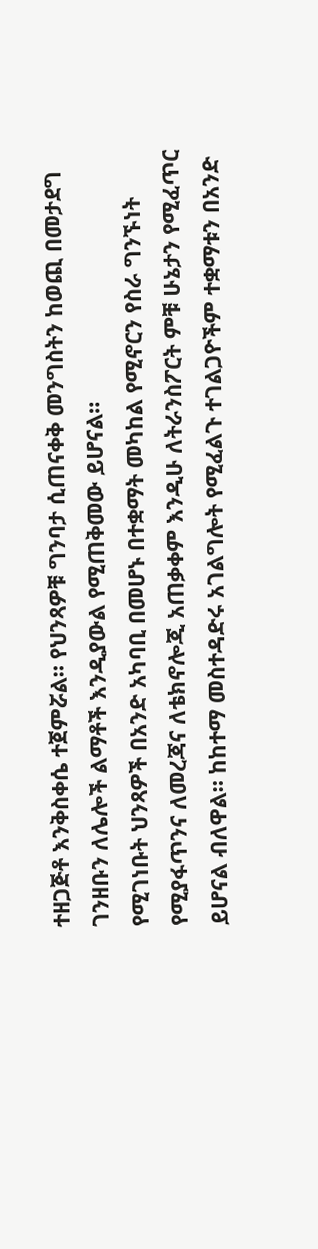ተዘጋጅቶ እንቅስቀሴ ተጀምሯል። የህንጻዎቹ ግንባታ ሲጠናቀቅ መንግስትን ከወጪ በመታደግ ገንዘቡን ለሌሎች ልማቶች እንዲያውል የሚጠቅመው ይሆናል።
የሚገነቡት ህንጻዎች በአንድ አካባቢ በመሆኑ በተቋማት መካከል የሚኖርን የስራ ግንኙነት የሚያፋጥንና ለመረጃና ለቴክኖሎጂ አጠቃቀም እንዲሁ ለትራንስፖርት ምቹ ሁኔታን የሚፈጥር ይሆናል ብለዋል። ከከተማ መስተዳድሩ አገልግሎት የሚፈልጉ ተገልጋዮችም ተቋማቱን በአንድ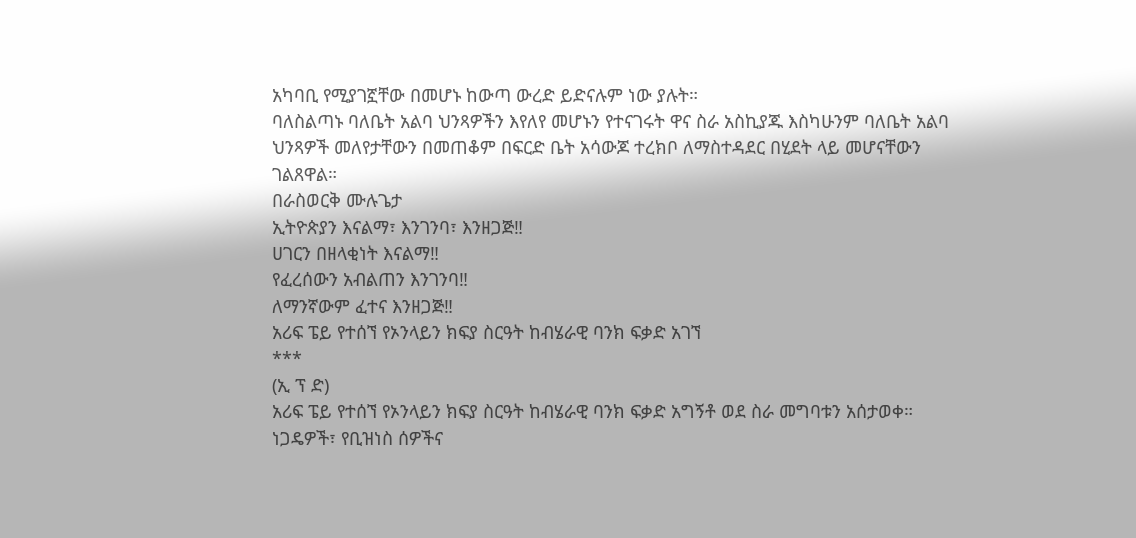አካባቢ የሚያገኟቸው በመሆኑ ከውጣ ውረድ ይድናሉም ነው ያሉት።
ባለስልጣኑ ባለቤት አልባ ህንጻዎችን እየለየ መሆኑን የተናገሩት ዋና ስራ አስኪያጁ እስካሁንም ባለቤት አልባ ህንጻዎች መለየታቸውን በመጠቆም በፍርድ ቤት አሳውጆ ተረክቦ ለማስተዳደር በሂደት ላይ መሆናቸውን ገልጸዋል።
በራስወርቅ ሙሉጌታ
ኢትዮጵያን እናልማ፣ እንገንባ፣ እንዘጋጅ‼
ሀገርን በዘላቂነት እናልማ‼
የፈረሰውን አብልጠን እንገንባ‼
ለማንኛውም ፈተና እንዘጋጅ‼
አሪፍ ፔይ የተሰኘ የኦንላይን ክፍያ ስርዓት ከብሄራዊ ባንክ ፍቃድ አገኘ
***
(ኢ ፕ ድ)
አሪፍ ፔይ የተሰኘ የኦንላይን ክፍያ ስርዓት ከብሄራዊ ባንክ ፍቃድ አግኝቶ ወደ ስራ መግባቱን አሰታወቀ።
ነጋዴዎች፣ የቢዝነስ ሰዎችና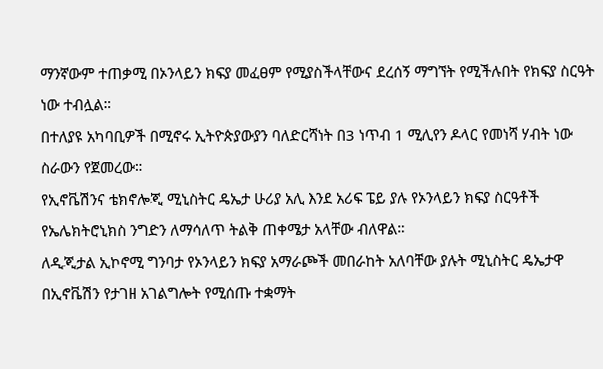ማንኛውም ተጠቃሚ በኦንላይን ክፍያ መፈፀም የሚያስችላቸውና ደረሰኝ ማግኘት የሚችሉበት የክፍያ ስርዓት ነው ተብሏል።
በተለያዩ አካባቢዎች በሚኖሩ ኢትዮጵያውያን ባለድርሻነት በ3 ነጥብ 1 ሚሊየን ዶላር የመነሻ ሃብት ነው ስራውን የጀመረው።
የኢኖቬሽንና ቴክኖሎጂ ሚኒስትር ዴኤታ ሁሪያ አሊ እንደ አሪፍ ፔይ ያሉ የኦንላይን ክፍያ ስርዓቶች የኤሌክትሮኒክስ ንግድን ለማሳለጥ ትልቅ ጠቀሜታ አላቸው ብለዋል።
ለዲጂታል ኢኮኖሚ ግንባታ የኦንላይን ክፍያ አማራጮች መበራከት አለባቸው ያሉት ሚኒስትር ዴኤታዋ በኢኖቬሽን የታገዘ አገልግሎት የሚሰጡ ተቋማት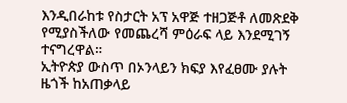እንዲበራከቱ የስታርት አፕ አዋጅ ተዘጋጅቶ ለመጽደቅ የሚያስችለው የመጨረሻ ምዕራፍ ላይ እንደሚገኝ ተናግረዋል።
ኢትዮጵያ ውስጥ በኦንላይን ክፍያ እየፈፀሙ ያሉት ዜጎች ከአጠቃላይ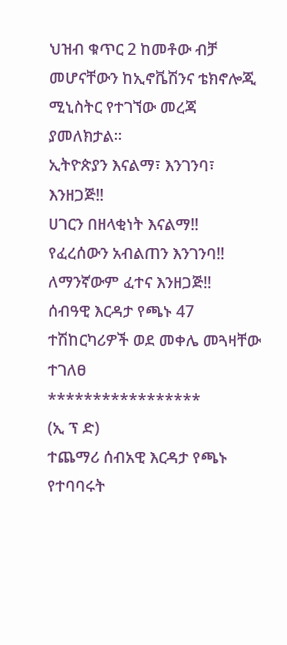ህዝብ ቁጥር 2 ከመቶው ብቻ መሆናቸውን ከኢኖቬሽንና ቴክኖሎጂ ሚኒስትር የተገኘው መረጃ ያመለክታል።
ኢትዮጵያን እናልማ፣ እንገንባ፣ እንዘጋጅ‼
ሀገርን በዘላቂነት እናልማ‼
የፈረሰውን አብልጠን እንገንባ‼
ለማንኛውም ፈተና እንዘጋጅ‼
ሰብዓዊ እርዳታ የጫኑ 47 ተሽከርካሪዎች ወደ መቀሌ መጓዛቸው ተገለፀ
*****************
(ኢ ፕ ድ)
ተጨማሪ ሰብአዊ እርዳታ የጫኑ የተባባሩት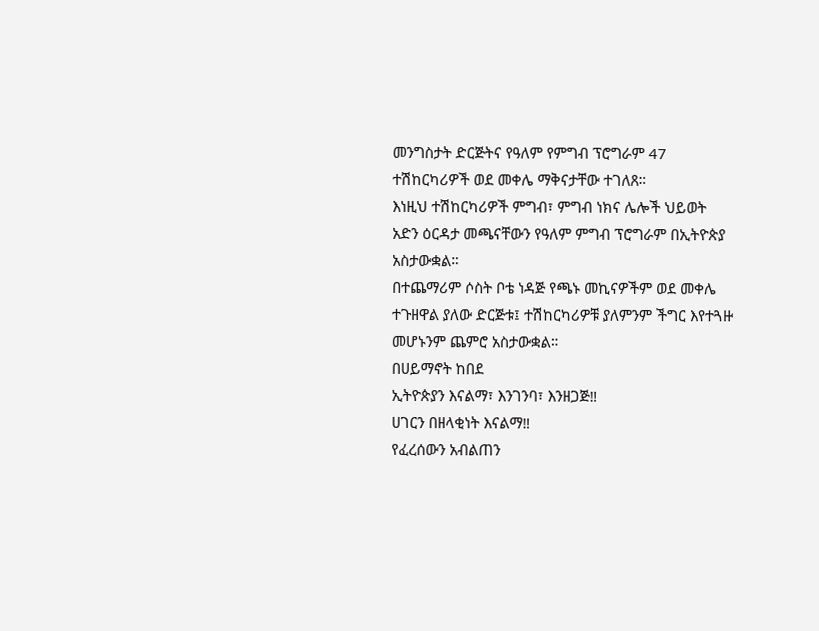መንግስታት ድርጅትና የዓለም የምግብ ፕሮግራም 47 ተሽከርካሪዎች ወደ መቀሌ ማቅናታቸው ተገለጸ።
እነዚህ ተሽከርካሪዎች ምግብ፣ ምግብ ነክና ሌሎች ህይወት አድን ዕርዳታ መጫናቸውን የዓለም ምግብ ፕሮግራም በኢትዮጵያ አስታውቋል።
በተጨማሪም ሶስት ቦቴ ነዳጅ የጫኑ መኪናዎችም ወደ መቀሌ ተጉዘዋል ያለው ድርጅቱ፤ ተሽከርካሪዎቹ ያለምንም ችግር እየተጓዙ መሆኑንም ጨምሮ አስታውቋል።
በሀይማኖት ከበደ
ኢትዮጵያን እናልማ፣ እንገንባ፣ እንዘጋጅ‼
ሀገርን በዘላቂነት እናልማ‼
የፈረሰውን አብልጠን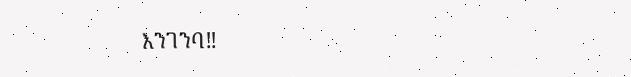እንገንባ‼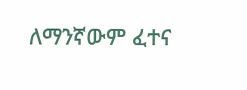ለማንኛውም ፈተና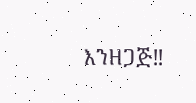እንዘጋጅ‼